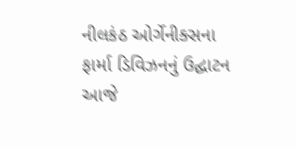નીલકંઠ ઓર્ગેનીક્સના ફાર્મા ડિવિઝનનું ઉદ્ઘાટન
આજે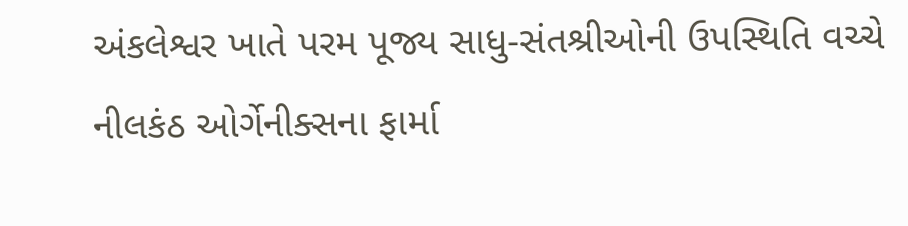અંકલેશ્વર ખાતે પરમ પૂજ્ય સાધુ-સંતશ્રીઓની ઉપસ્થિતિ વચ્ચે નીલકંઠ ઓર્ગેનીક્સના ફાર્મા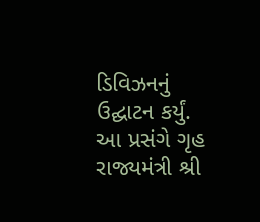ડિવિઝનનું ઉદ્ઘાટન કર્યું. આ પ્રસંગે ગૃહ રાજ્યમંત્રી શ્રી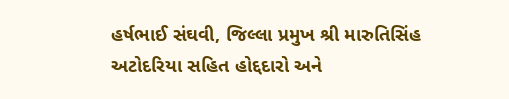હર્ષભાઈ સંઘવી, જિલ્લા પ્રમુખ શ્રી મારુતિસિંહ અટોદરિયા સહિત હોદ્દદારો અને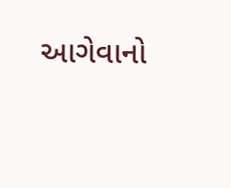આગેવાનો